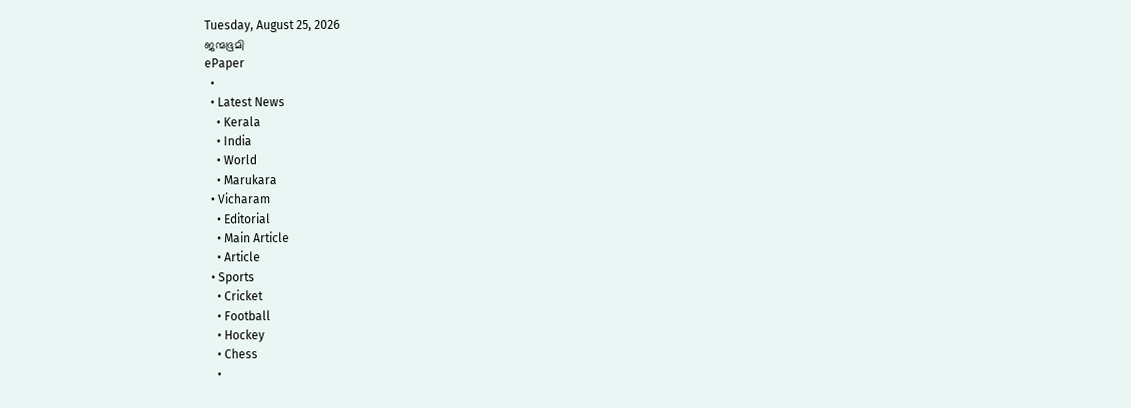Tuesday, August 25, 2026
ജന്മഭൂമി
ePaper
  •
  • Latest News
    • Kerala
    • India
    • World
    • Marukara
  • Vicharam
    • Editorial
    • Main Article
    • Article
  • Sports
    • Cricket
    • Football
    • Hockey
    • Chess
    •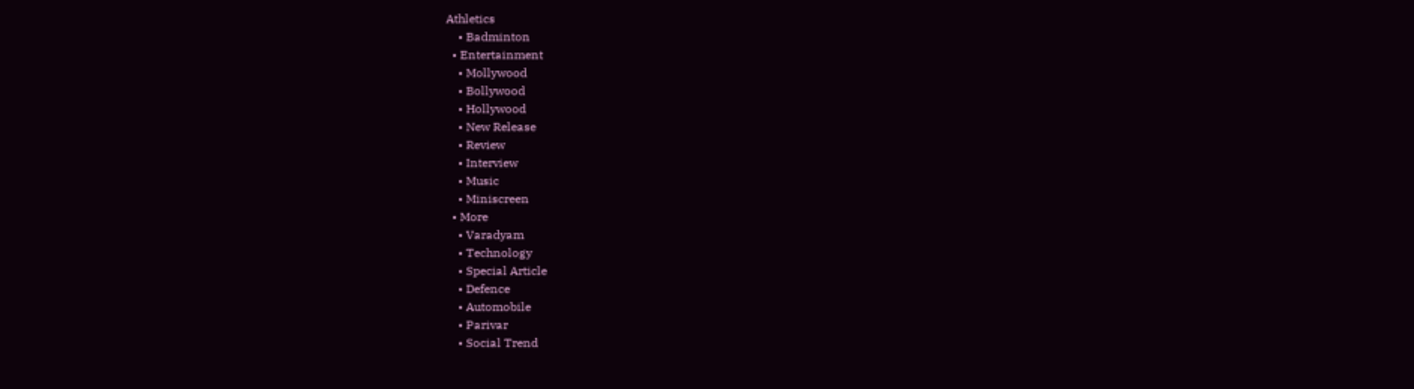Athletics
    • Badminton
  • Entertainment
    • Mollywood
    • Bollywood
    • Hollywood
    • New Release
    • Review
    • Interview
    • Music
    • Miniscreen
  • More
    • Varadyam
    • Technology
    • Special Article
    • Defence
    • Automobile
    • Parivar
    • Social Trend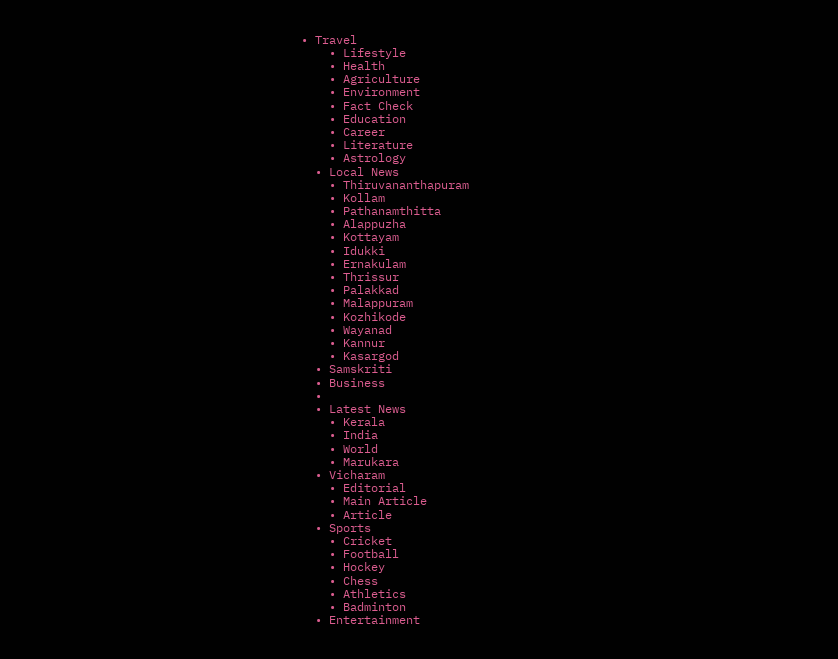• Travel
    • Lifestyle
    • Health
    • Agriculture
    • Environment
    • Fact Check
    • Education
    • Career
    • Literature
    • Astrology
  • Local News
    • Thiruvananthapuram
    • Kollam
    • Pathanamthitta
    • Alappuzha
    • Kottayam
    • Idukki
    • Ernakulam
    • Thrissur
    • Palakkad
    • Malappuram
    • Kozhikode
    • Wayanad
    • Kannur
    • Kasargod
  • Samskriti
  • Business
  •
  • Latest News
    • Kerala
    • India
    • World
    • Marukara
  • Vicharam
    • Editorial
    • Main Article
    • Article
  • Sports
    • Cricket
    • Football
    • Hockey
    • Chess
    • Athletics
    • Badminton
  • Entertainment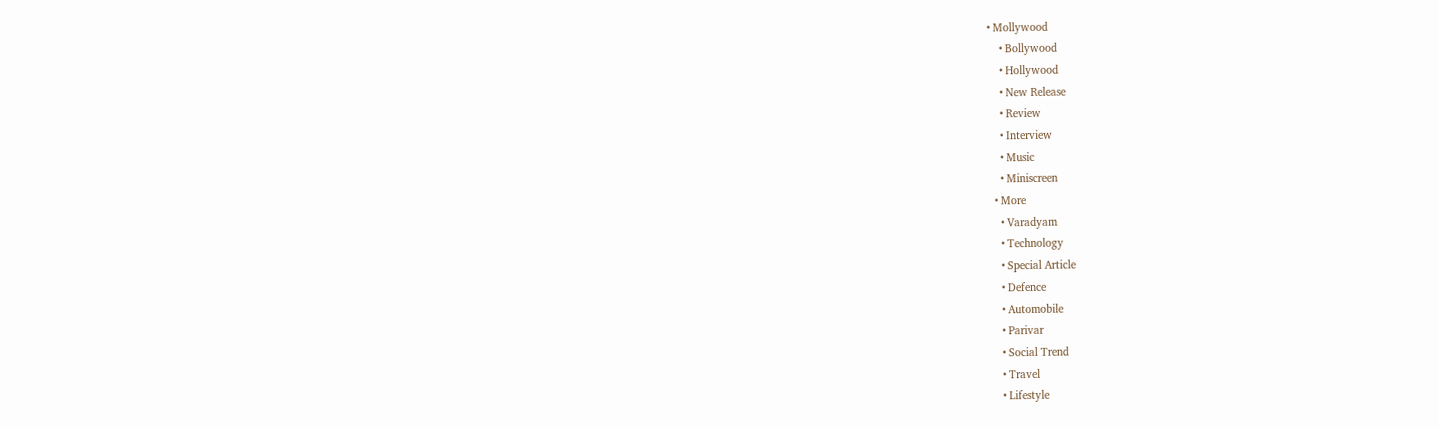• Mollywood
    • Bollywood
    • Hollywood
    • New Release
    • Review
    • Interview
    • Music
    • Miniscreen
  • More
    • Varadyam
    • Technology
    • Special Article
    • Defence
    • Automobile
    • Parivar
    • Social Trend
    • Travel
    • Lifestyle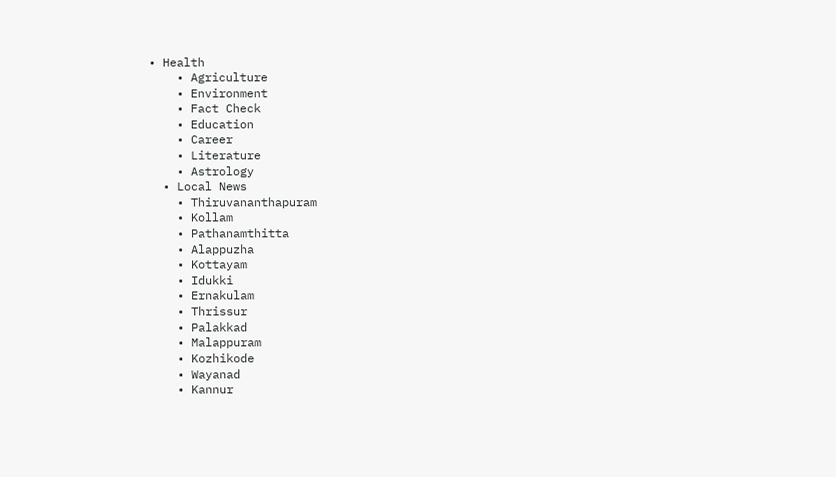• Health
    • Agriculture
    • Environment
    • Fact Check
    • Education
    • Career
    • Literature
    • Astrology
  • Local News
    • Thiruvananthapuram
    • Kollam
    • Pathanamthitta
    • Alappuzha
    • Kottayam
    • Idukki
    • Ernakulam
    • Thrissur
    • Palakkad
    • Malappuram
    • Kozhikode
    • Wayanad
    • Kannur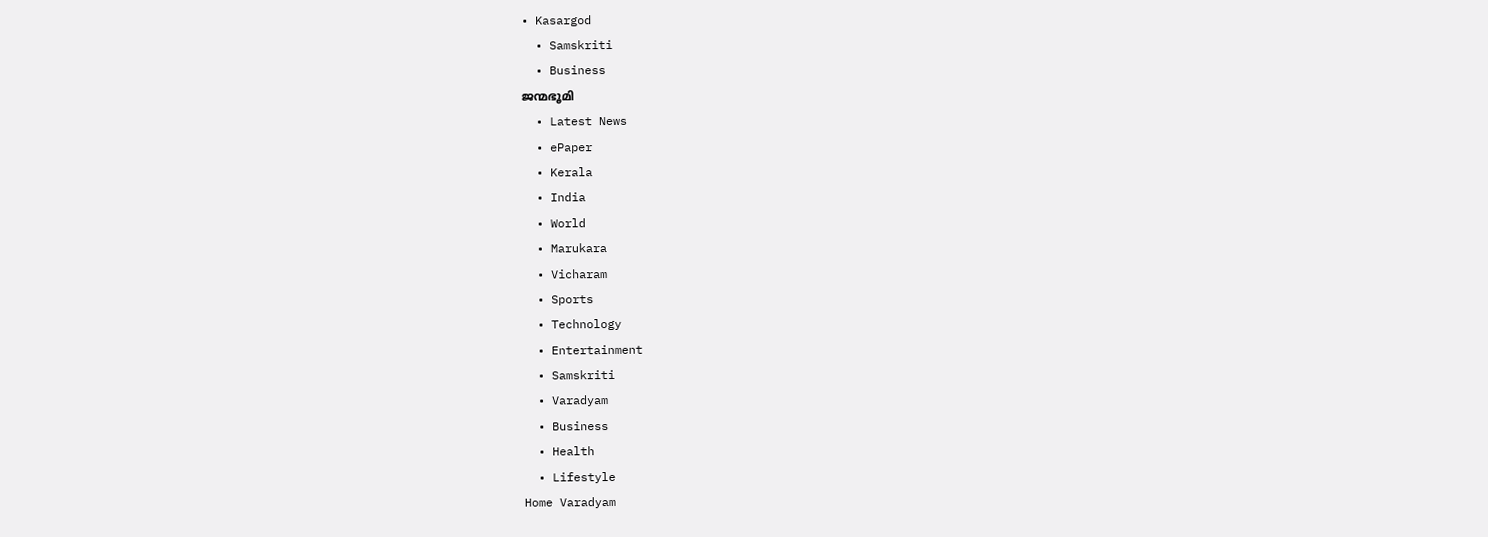• Kasargod
  • Samskriti
  • Business
ജന്മഭൂമി
  • Latest News
  • ePaper
  • Kerala
  • India
  • World
  • Marukara
  • Vicharam
  • Sports
  • Technology
  • Entertainment
  • Samskriti
  • Varadyam
  • Business
  • Health
  • Lifestyle
Home Varadyam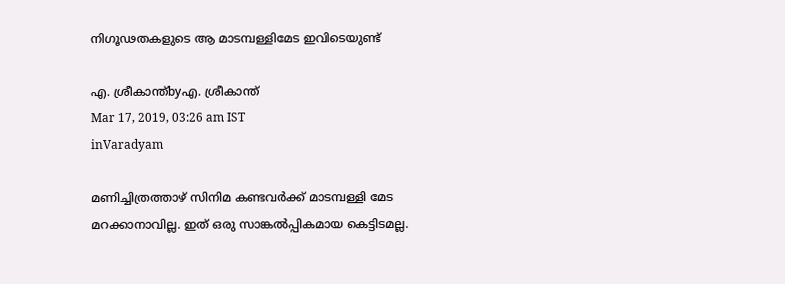നിഗൂഢതകളുടെ ആ മാടമ്പള്ളിമേട ഇവിടെയുണ്ട്

എ. ശ്രീകാന്ത്byഎ. ശ്രീകാന്ത്
Mar 17, 2019, 03:26 am IST
inVaradyam

മണിച്ചിത്രത്താഴ് സിനിമ കണ്ടവര്‍ക്ക് മാടമ്പള്ളി മേട മറക്കാനാവില്ല. ഇത് ഒരു സാങ്കല്‍പ്പികമായ കെട്ടിടമല്ല.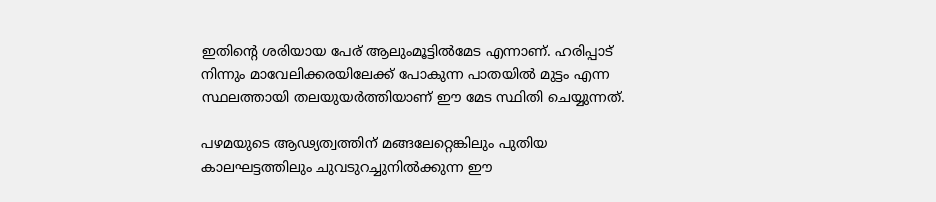ഇതിന്റെ ശരിയായ പേര് ആലുംമൂട്ടില്‍മേട എന്നാണ്. ഹരിപ്പാട് നിന്നും മാവേലിക്കരയിലേക്ക് പോകുന്ന പാതയില്‍ മുട്ടം എന്ന സ്ഥലത്തായി തലയുയര്‍ത്തിയാണ് ഈ മേട സ്ഥിതി ചെയ്യുന്നത്.

പഴമയുടെ ആഢ്യത്വത്തിന് മങ്ങലേറ്റെങ്കിലും പുതിയ കാലഘട്ടത്തിലും ചുവടുറച്ചുനില്‍ക്കുന്ന ഈ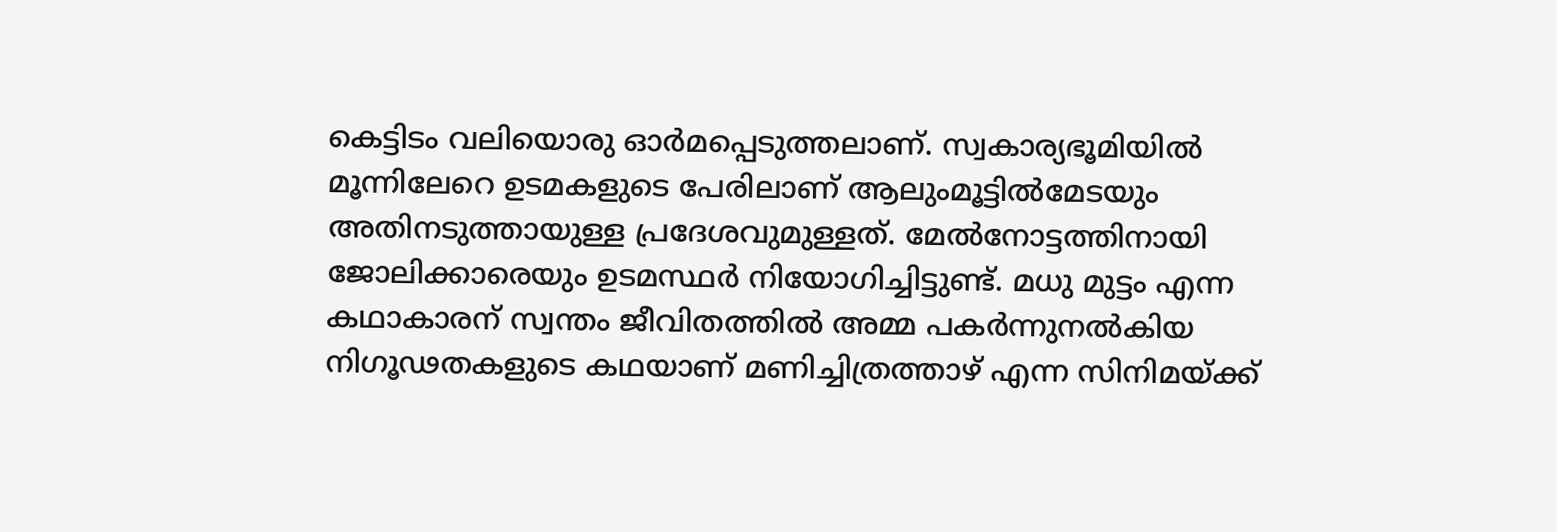കെട്ടിടം വലിയൊരു ഓര്‍മപ്പെടുത്തലാണ്. സ്വകാര്യഭൂമിയില്‍ മൂന്നിലേറെ ഉടമകളുടെ പേരിലാണ് ആലുംമൂട്ടില്‍മേടയും അതിനടുത്തായുള്ള പ്രദേശവുമുള്ളത്. മേല്‍നോട്ടത്തിനായി ജോലിക്കാരെയും ഉടമസ്ഥര്‍ നിയോഗിച്ചിട്ടുണ്ട്. മധു മുട്ടം എന്ന കഥാകാരന് സ്വന്തം ജീവിതത്തില്‍ അമ്മ പകര്‍ന്നുനല്‍കിയ നിഗൂഢതകളുടെ കഥയാണ് മണിച്ചിത്രത്താഴ് എന്ന സിനിമയ്‌ക്ക്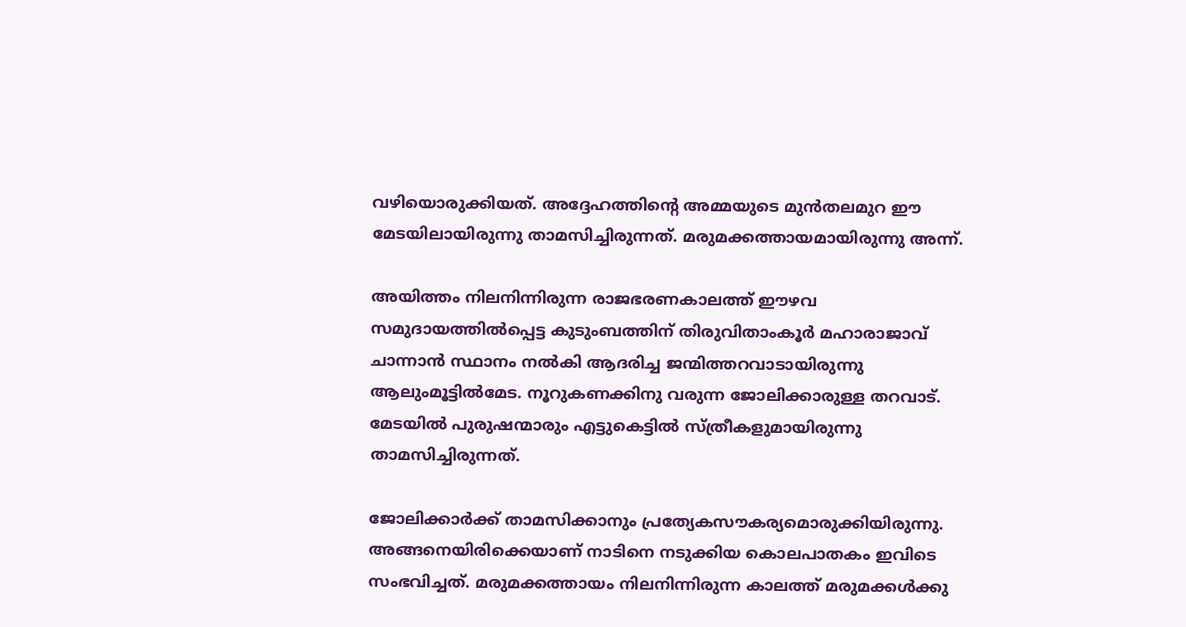വഴിയൊരുക്കിയത്. അദ്ദേഹത്തിന്റെ അമ്മയുടെ മുന്‍തലമുറ ഈ മേടയിലായിരുന്നു താമസിച്ചിരുന്നത്. മരുമക്കത്തായമായിരുന്നു അന്ന്.

അയിത്തം നിലനിന്നിരുന്ന രാജഭരണകാലത്ത് ഈഴവ സമുദായത്തില്‍പ്പെട്ട കുടുംബത്തിന് തിരുവിതാംകൂര്‍ മഹാരാജാവ് ചാന്നാന്‍ സ്ഥാനം നല്‍കി ആദരിച്ച ജന്മിത്തറവാടായിരുന്നു ആലുംമൂട്ടില്‍മേട. നൂറുകണക്കിനു വരുന്ന ജോലിക്കാരുള്ള തറവാട്. മേടയില്‍ പുരുഷന്മാരും എട്ടുകെട്ടില്‍ സ്ത്രീകളുമായിരുന്നു താമസിച്ചിരുന്നത്.

ജോലിക്കാര്‍ക്ക് താമസിക്കാനും പ്രത്യേകസൗകര്യമൊരുക്കിയിരുന്നു. അങ്ങനെയിരിക്കെയാണ് നാടിനെ നടുക്കിയ കൊലപാതകം ഇവിടെ സംഭവിച്ചത്. മരുമക്കത്തായം നിലനിന്നിരുന്ന കാലത്ത് മരുമക്കള്‍ക്കു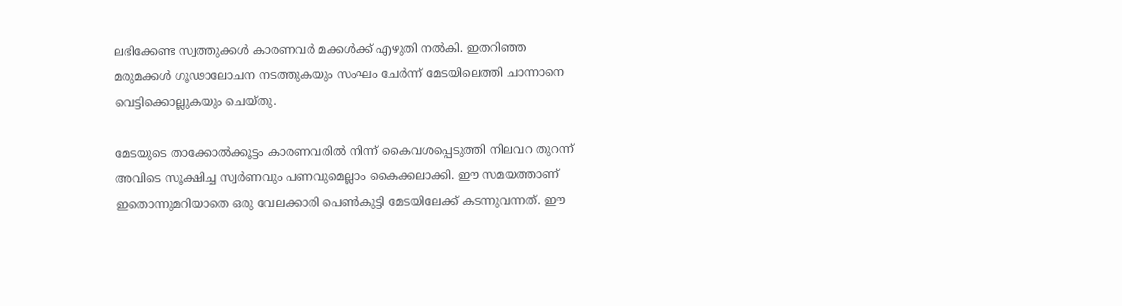ലഭിക്കേണ്ട സ്വത്തുക്കള്‍ കാരണവര്‍ മക്കള്‍ക്ക് എഴുതി നല്‍കി. ഇതറിഞ്ഞ മരുമക്കള്‍ ഗൂഢാലോചന നടത്തുകയും സംഘം ചേര്‍ന്ന് മേടയിലെത്തി ചാന്നാനെ വെട്ടിക്കൊല്ലുകയും ചെയ്തു.

മേടയുടെ താക്കോല്‍ക്കൂട്ടം കാരണവരില്‍ നിന്ന് കൈവശപ്പെടുത്തി നിലവറ തുറന്ന് അവിടെ സൂക്ഷിച്ച സ്വര്‍ണവും പണവുമെല്ലാം കൈക്കലാക്കി. ഈ സമയത്താണ് ഇതൊന്നുമറിയാതെ ഒരു വേലക്കാരി പെണ്‍കുട്ടി മേടയിലേക്ക് കടന്നുവന്നത്. ഈ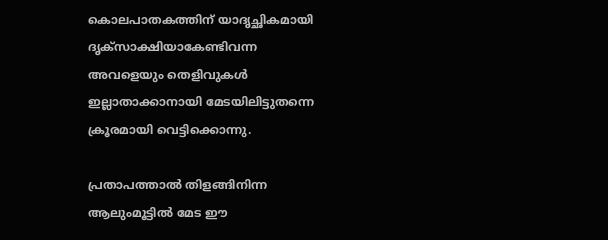കൊലപാതകത്തിന് യാദൃച്ഛികമായി ദൃക്‌സാക്ഷിയാകേണ്ടിവന്ന അവളെയും തെളിവുകള്‍ ഇല്ലാതാക്കാനായി മേടയിലിട്ടുതന്നെ ക്രൂരമായി വെട്ടിക്കൊന്നു.

പ്രതാപത്താല്‍ തിളങ്ങിനിന്ന ആലുംമൂട്ടില്‍ മേട ഈ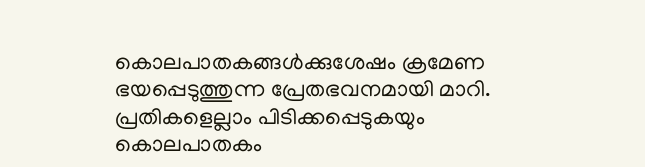കൊലപാതകങ്ങള്‍ക്കുശേഷം ക്രമേണ ഭയപ്പെടുത്തുന്ന പ്രേതഭവനമായി മാറി. പ്രതികളെല്ലാം പിടിക്കപ്പെടുകയും കൊലപാതകം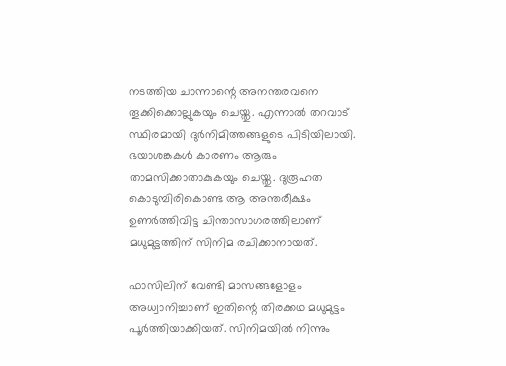നടത്തിയ ചാന്നാന്റെ അനന്തരവനെ തൂക്കിക്കൊല്ലുകയും ചെയ്തു. എന്നാല്‍ തറവാട് സ്ഥിരമായി ദുര്‍നിമിത്തങ്ങളുടെ പിടിയിലായി. ഭയാശങ്കകള്‍ കാരണം ആരും താമസിക്കാതാകുകയും ചെയ്തു. ദുരൂഹത കൊടുമ്പിരികൊണ്ട ആ അന്തരീക്ഷം ഉണര്‍ത്തിവിട്ട ചിന്താസാഗരത്തിലാണ് മധുമുട്ടത്തിന് സിനിമ രചിക്കാനായത്.

ഫാസിലിന് വേണ്ടി മാസങ്ങളോളം അധ്വാനിച്ചാണ് ഇതിന്റെ തിരക്കഥ മധുമുട്ടം പൂര്‍ത്തിയാക്കിയത്. സിനിമയില്‍ നിന്നും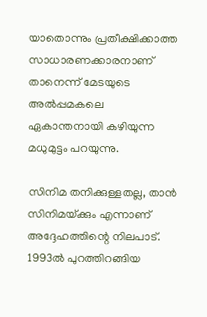യാതൊന്നും പ്രതീക്ഷിക്കാത്ത സാധാരണക്കാരനാണ് താനെന്ന് മേടയുടെ അല്‍പ്പമകലെ ഏകാന്തനായി കഴിയുന്ന മധുമുട്ടം പറയുന്നു.

സിനിമ തനിക്കുള്ളതല്ല, താന്‍ സിനിമയ്‌ക്കും എന്നാണ് അദ്ദേഹത്തിന്റെ നിലപാട്. 1993ല്‍ പുറത്തിറങ്ങിയ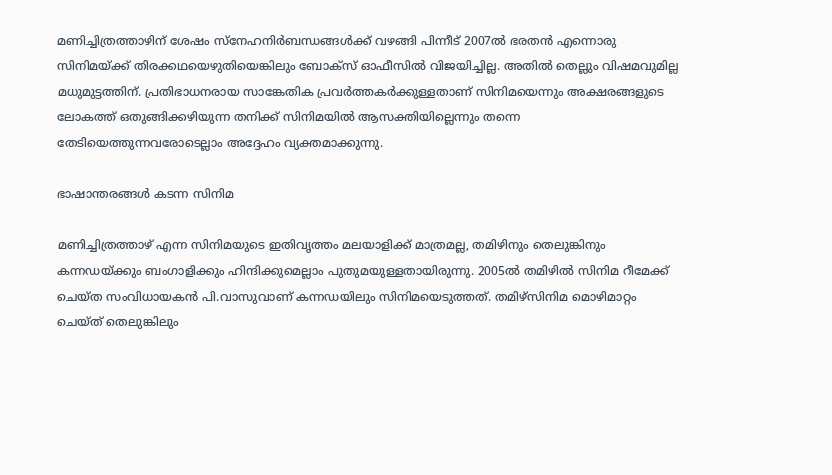മണിച്ചിത്രത്താഴിന് ശേഷം സ്‌നേഹനിര്‍ബന്ധങ്ങള്‍ക്ക് വഴങ്ങി പിന്നീട് 2007ല്‍ ഭരതന്‍ എന്നൊരു സിനിമയ്‌ക്ക് തിരക്കഥയെഴുതിയെങ്കിലും ബോക്‌സ് ഓഫീസില്‍ വിജയിച്ചില്ല. അതില്‍ തെല്ലും വിഷമവുമില്ല മധുമുട്ടത്തിന്. പ്രതിഭാധനരായ സാങ്കേതിക പ്രവര്‍ത്തകര്‍ക്കുള്ളതാണ് സിനിമയെന്നും അക്ഷരങ്ങളുടെ ലോകത്ത് ഒതുങ്ങിക്കഴിയുന്ന തനിക്ക് സിനിമയില്‍ ആസക്തിയില്ലെന്നും തന്നെ തേടിയെത്തുന്നവരോടെല്ലാം അദ്ദേഹം വ്യക്തമാക്കുന്നു.

ഭാഷാന്തരങ്ങള്‍ കടന്ന സിനിമ

മണിച്ചിത്രത്താഴ് എന്ന സിനിമയുടെ ഇതിവൃത്തം മലയാളിക്ക് മാത്രമല്ല, തമിഴിനും തെലുങ്കിനും കന്നഡയ്‌ക്കും ബംഗാളിക്കും ഹിന്ദിക്കുമെല്ലാം പുതുമയുള്ളതായിരുന്നു. 2005ല്‍ തമിഴില്‍ സിനിമ റീമേക്ക് ചെയ്ത സംവിധായകന്‍ പി.വാസുവാണ് കന്നഡയിലും സിനിമയെടുത്തത്. തമിഴ്‌സിനിമ മൊഴിമാറ്റം ചെയ്ത് തെലുങ്കിലും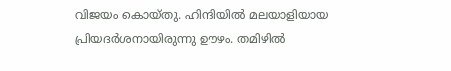വിജയം കൊയ്തു. ഹിന്ദിയില്‍ മലയാളിയായ പ്രിയദര്‍ശനായിരുന്നു ഊഴം. തമിഴില്‍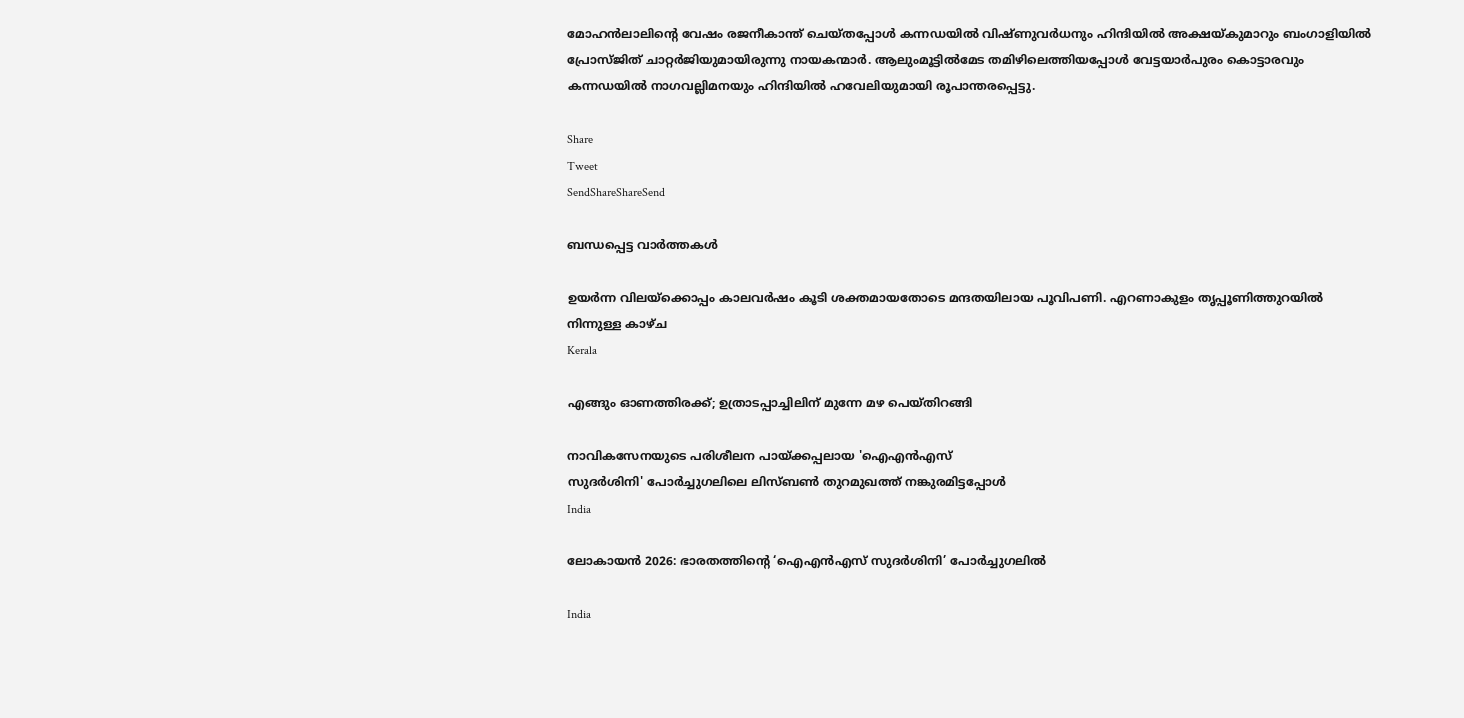മോഹന്‍ലാലിന്റെ വേഷം രജനീകാന്ത് ചെയ്തപ്പോള്‍ കന്നഡയില്‍ വിഷ്ണുവര്‍ധനും ഹിന്ദിയില്‍ അക്ഷയ്‌കുമാറും ബംഗാളിയില്‍ പ്രോസ്ജിത് ചാറ്റര്‍ജിയുമായിരുന്നു നായകന്മാര്‍. ആലുംമൂട്ടില്‍മേട തമിഴിലെത്തിയപ്പോള്‍ വേട്ടയാര്‍പുരം കൊട്ടാരവും കന്നഡയില്‍ നാഗവല്ലിമനയും ഹിന്ദിയില്‍ ഹവേലിയുമായി രൂപാന്തരപ്പെട്ടു.

Share
Tweet
SendShareShareSend

ബന്ധപ്പെട്ട വാര്‍ത്തകള്‍

ഉയര്‍ന്ന വിലയ്‌ക്കൊപ്പം കാലവര്‍ഷം കൂടി ശക്തമായതോടെ മന്ദതയിലായ പൂവിപണി. എറണാകുളം തൃപ്പൂണിത്തുറയില്‍ നിന്നുള്ള കാഴ്ച
Kerala

എങ്ങും ഓണത്തിരക്ക്; ഉത്രാടപ്പാച്ചിലിന് മുന്നേ മഴ പെയ്തിറങ്ങി

നാവികസേനയുടെ പരിശീലന പായ്ക്കപ്പലായ 'ഐഎന്‍എസ്
സുദര്‍ശിനി' പോര്‍ച്ചുഗലിലെ ലിസ്ബണ്‍ തുറമുഖത്ത് നങ്കുരമിട്ടപ്പോള്‍
India

ലോകായന്‍ 2026: ഭാരതത്തിന്റെ ‘ഐഎന്‍എസ് സുദര്‍ശിനി’ പോര്‍ച്ചുഗലില്‍

India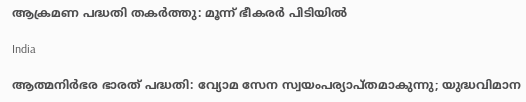ആക്രമണ പദ്ധതി തകര്‍ത്തു: മൂന്ന് ഭീകരര്‍ പിടിയില്‍

India

ആത്മനിര്‍ഭര ഭാരത് പദ്ധതി: വ്യോമ സേന സ്വയംപര്യാപ്തമാകുന്നു; യുദ്ധവിമാന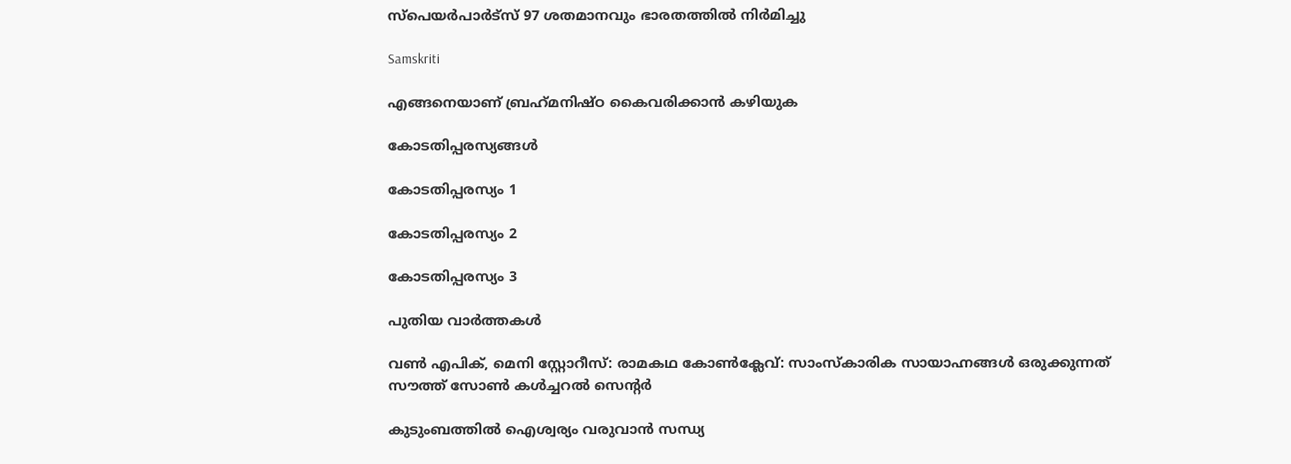സ്പെയര്‍പാര്‍ട്സ് 97 ശതമാനവും ഭാരതത്തില്‍ നിര്‍മിച്ചു

Samskriti

എങ്ങനെയാണ് ബ്രഹ്‌മനിഷ്ഠ കൈവരിക്കാന്‍ കഴിയുക

കോടതിപ്പരസ്യങ്ങള്‍

കോടതിപ്പരസ്യം 1

കോടതിപ്പരസ്യം 2

കോടതിപ്പരസ്യം 3

പുതിയ വാര്‍ത്തകള്‍

വണ്‍ എപിക്, മെനി സ്റ്റോറീസ്: രാമകഥ കോണ്‍ക്ലേവ്: സാംസ്‌കാരിക സായാഹ്നങ്ങള്‍ ഒരുക്കുന്നത് സൗത്ത് സോണ്‍ കള്‍ച്ചറല്‍ സെന്റര്‍

കുടുംബത്തില്‍ ഐശ്വര്യം വരുവാന്‍ സന്ധ്യ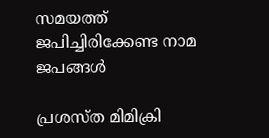സമയത്ത് ജപിച്ചിരിക്കേണ്ട നാമ ജപങ്ങള്‍

പ്രശസ്ത മിമിക്രി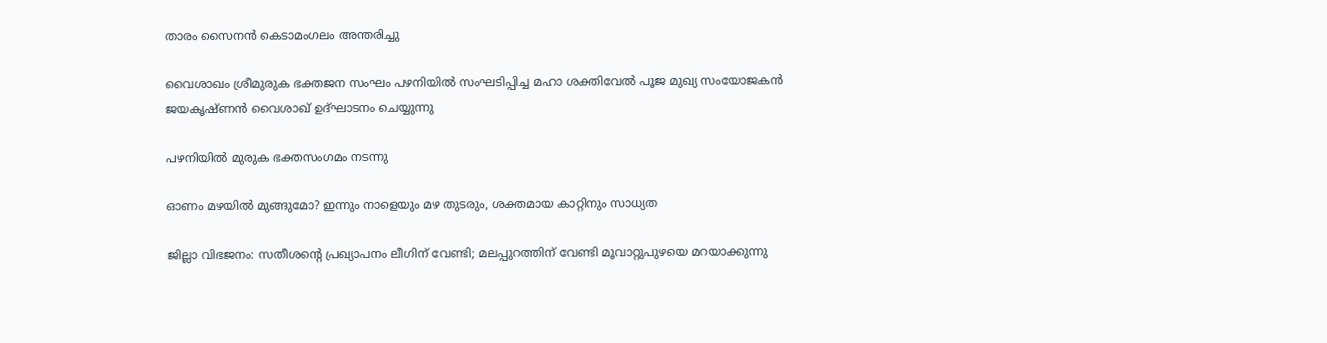താരം സൈനൻ കെടാമംഗലം അന്തരിച്ചു

വൈശാഖം ശ്രീമുരുക ഭക്തജന സംഘം പഴനിയില്‍ സംഘടിപ്പിച്ച മഹാ ശക്തിവേല്‍ പൂജ മുഖ്യ സംയോജകന്‍ ജയകൃഷ്ണന്‍ വൈശാഖ് ഉദ്ഘാടനം ചെയ്യുന്നു

പഴനിയില്‍ മുരുക ഭക്തസംഗമം നടന്നു

ഓണം മഴയില്‍ മുങ്ങുമോ? ഇന്നും നാളെയും മഴ തുടരും, ശക്തമായ കാറ്റിനും സാധ്യത

ജില്ലാ വിഭജനം: സതീശന്റെ പ്രഖ്യാപനം ലീഗിന് വേണ്ടി; മലപ്പുറത്തിന് വേണ്ടി മൂവാറ്റുപുഴയെ മറയാക്കുന്നു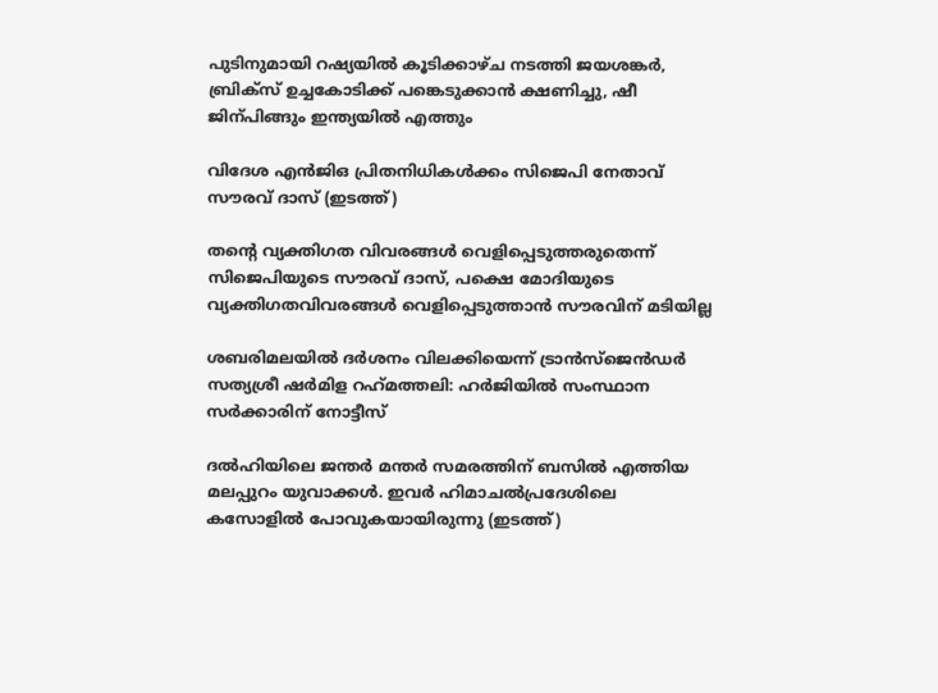പുടിനുമായി റഷ്യയില്‍ കൂടിക്കാഴ്ച നടത്തി ജയശങ്കര്‍, ബ്രിക്സ് ഉച്ചകോടിക്ക് പങ്കെടുക്കാന്‍ ക്ഷണിച്ചു, ഷീ ജിന‍്പിങ്ങും ഇന്ത്യയില്‍ എത്തും

വിദേശ എന്‍ജിഒ പ്രിതനിധികള്‍ക്കം സിജെപി നേതാവ് സൗരവ് ദാസ് (ഇടത്ത്)

തന്റെ വ്യക്തിഗത വിവരങ്ങള്‍ വെളിപ്പെടുത്തരുതെന്ന് സിജെപിയുടെ സൗരവ് ദാസ്, പക്ഷെ മോദിയുടെ വ്യക്തിഗതവിവരങ്ങള്‍ വെളിപ്പെടുത്താന്‍ സൗരവിന് മടിയില്ല

ശബരിമലയില്‍ ദര്‍ശനം വിലക്കിയെന്ന് ട്രാന്‍സ്ജെന്‍ഡര്‍ സത്യശ്രീ ഷര്‍മിള റഹ്‌മത്തലി: ഹര്‍ജിയില്‍ സംസ്ഥാന സര്‍ക്കാരിന് നോട്ടീസ്

ദല്‍ഹിയിലെ ജന്തര്‍ മന്തര്‍ സമരത്തിന് ബസില്‍ എത്തിയ മലപ്പുറം യുവാക്കള്‍. ഇവര്‍ ഹിമാചല്‍പ്രദേശിലെ കസോളില്‍ പോവുകയായിരുന്നു (ഇടത്ത്)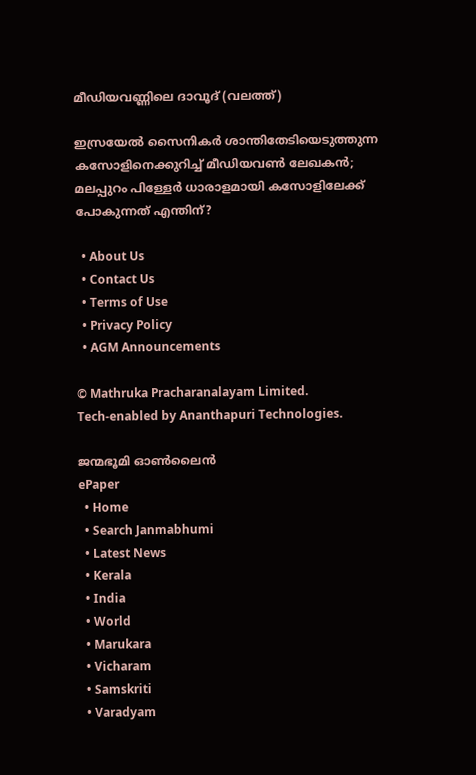മീഡിയവണ്ണിലെ ദാവൂദ് (വലത്ത്)

ഇസ്രയേല്‍ സൈനികര്‍ ശാന്തിതേടിയെടുത്തുന്ന കസോളിനെക്കുറിച്ച് മീഡിയവണ്‍ ലേഖകന്‍; മലപ്പുറം പിള്ളേര്‍ ധാരാളമായി കസോളിലേക്ക് പോകുന്നത് എന്തിന്?

  • About Us
  • Contact Us
  • Terms of Use
  • Privacy Policy
  • AGM Announcements

© Mathruka Pracharanalayam Limited.
Tech-enabled by Ananthapuri Technologies.

ജന്മഭൂമി ഓണ്‍ലൈന്‍
ePaper
  • Home
  • Search Janmabhumi
  • Latest News
  • Kerala
  • India
  • World
  • Marukara
  • Vicharam
  • Samskriti
  • Varadyam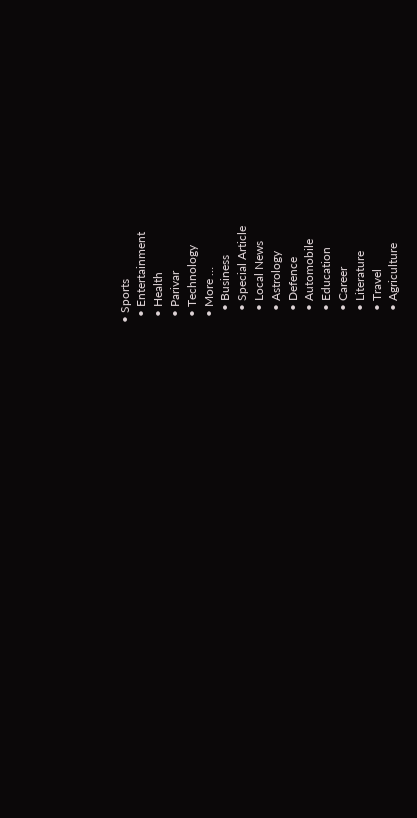• Sports
  • Entertainment
  • Health
  • Parivar
  • Technology
  • More …
    • Business
    • Special Article
    • Local News
    • Astrology
    • Defence
    • Automobile
    • Education
    • Career
    • Literature
    • Travel
    • Agriculture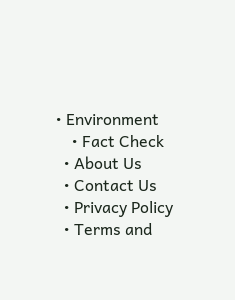• Environment
    • Fact Check
  • About Us
  • Contact Us
  • Privacy Policy
  • Terms and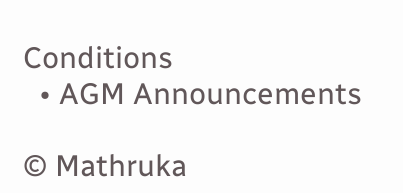Conditions
  • AGM Announcements

© Mathruka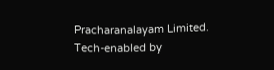Pracharanalayam Limited.
Tech-enabled by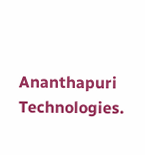Ananthapuri Technologies.